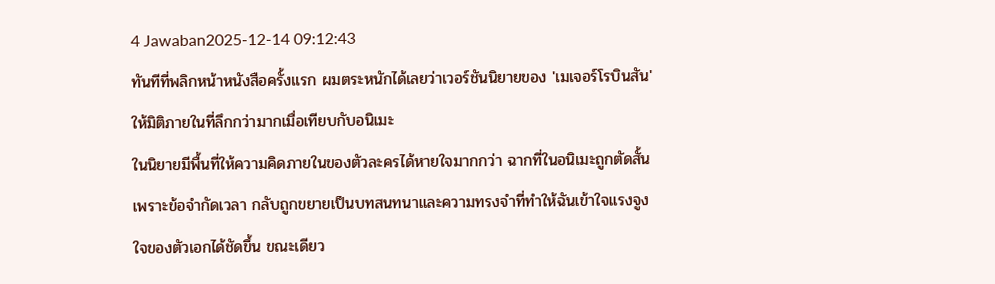4 Jawaban2025-12-14 09:12:43
ทันทีที่พลิกหน้าหนังสือครั้งแรก ผมตระหนักได้เลยว่าเวอร์ชันนิยายของ 'เมเจอร์โรบินสัน' ให้มิติภายในที่ลึกกว่ามากเมื่อเทียบกับอนิเมะ
ในนิยายมีพื้นที่ให้ความคิดภายในของตัวละครได้หายใจมากกว่า ฉากที่ในอนิเมะถูกตัดสั้นเพราะข้อจำกัดเวลา กลับถูกขยายเป็นบทสนทนาและความทรงจำที่ทำให้ฉันเข้าใจแรงจูงใจของตัวเอกได้ชัดขึ้น ขณะเดียว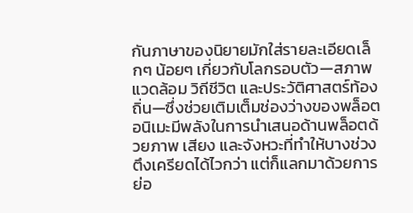กันภาษาของนิยายมักใส่รายละเอียดเล็กๆ น้อยๆ เกี่ยวกับโลกรอบตัว—สภาพแวดล้อม วิถีชีวิต และประวัติศาสตร์ท้องถิ่น—ซึ่งช่วยเติมเต็มช่องว่างของพล็อต
อนิเมะมีพลังในการนำเสนอด้านพล็อตด้วยภาพ เสียง และจังหวะที่ทำให้บางช่วงตึงเครียดได้ไวกว่า แต่ก็แลกมาด้วยการย่อ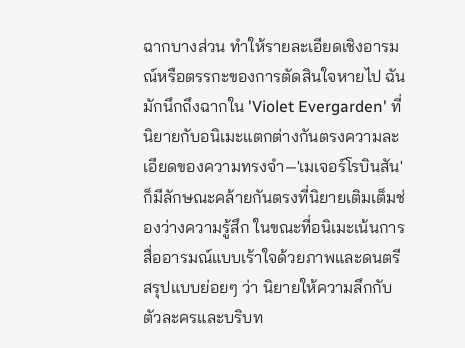ฉากบางส่วน ทำให้รายละเอียดเชิงอารมณ์หรือตรรกะของการตัดสินใจหายไป ฉันมักนึกถึงฉากใน 'Violet Evergarden' ที่นิยายกับอนิเมะแตกต่างกันตรงความละเอียดของความทรงจำ—'เมเจอร์โรบินสัน' ก็มีลักษณะคล้ายกันตรงที่นิยายเติมเต็มช่องว่างความรู้สึก ในขณะที่อนิเมะเน้นการสื่ออารมณ์แบบเร้าใจด้วยภาพและดนตรี
สรุปแบบย่อยๆ ว่า นิยายให้ความลึกกับตัวละครและบริบท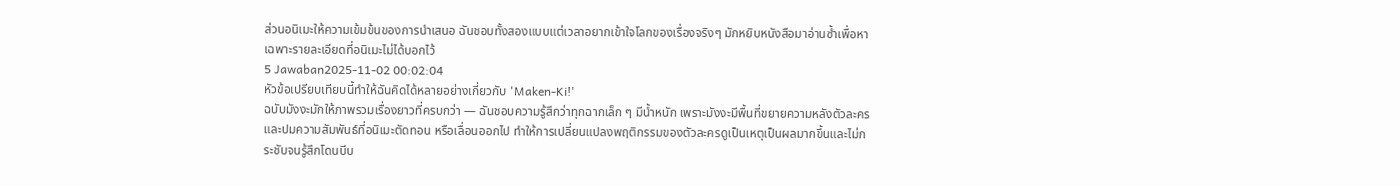ส่วนอนิเมะให้ความเข้มข้นของการนำเสนอ ฉันชอบทั้งสองแบบแต่เวลาอยากเข้าใจโลกของเรื่องจริงๆ มักหยิบหนังสือมาอ่านซ้ำเพื่อหาเฉพาะรายละเอียดที่อนิเมะไม่ได้บอกไว้
5 Jawaban2025-11-02 00:02:04
หัวข้อเปรียบเทียบนี้ทำให้ฉันคิดได้หลายอย่างเกี่ยวกับ 'Maken-Ki!'
ฉบับมังงะมักให้ภาพรวมเรื่องยาวที่ครบกว่า — ฉันชอบความรู้สึกว่าทุกฉากเล็ก ๆ มีน้ำหนัก เพราะมังงะมีพื้นที่ขยายความหลังตัวละครและปมความสัมพันธ์ที่อนิเมะตัดทอน หรือเลื่อนออกไป ทำให้การเปลี่ยนแปลงพฤติกรรมของตัวละครดูเป็นเหตุเป็นผลมากขึ้นและไม่กระชับจนรู้สึกโดนบีบ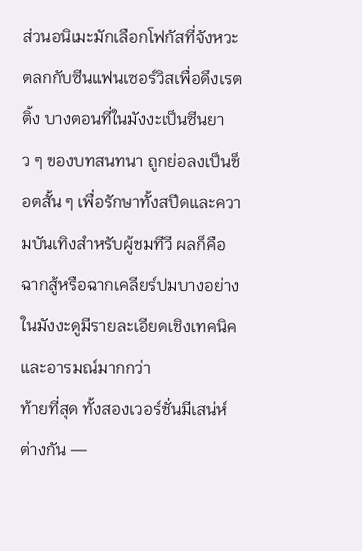ส่วนอนิเมะมักเลือกโฟกัสที่จังหวะตลกกับซีนแฟนเซอร์วิสเพื่อดึงเรตติ้ง บางตอนที่ในมังงะเป็นซีนยาว ๆ ของบทสนทนา ถูกย่อลงเป็นช็อตสั้น ๆ เพื่อรักษาทั้งสปีดและความบันเทิงสำหรับผู้ชมทีวี ผลก็คือฉากสู้หรือฉากเคลียร์ปมบางอย่างในมังงะดูมีรายละเอียดเชิงเทคนิคและอารมณ์มากกว่า
ท้ายที่สุด ทั้งสองเวอร์ชั่นมีเสน่ห์ต่างกัน —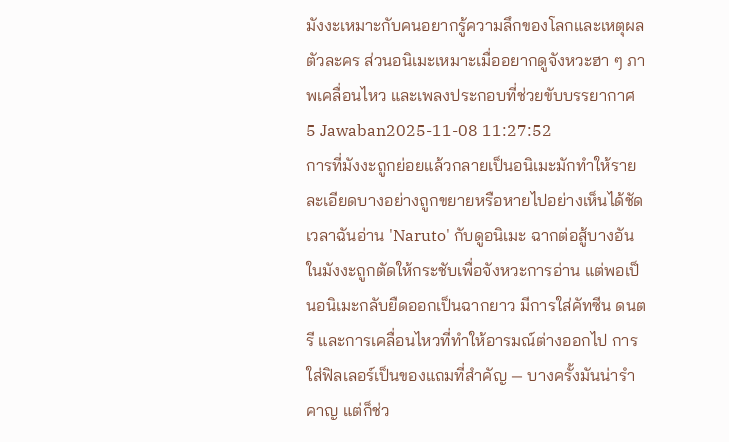มังงะเหมาะกับคนอยากรู้ความลึกของโลกและเหตุผลตัวละคร ส่วนอนิเมะเหมาะเมื่ออยากดูจังหวะฮา ๆ ภาพเคลื่อนไหว และเพลงประกอบที่ช่วยขับบรรยากาศ
5 Jawaban2025-11-08 11:27:52
การที่มังงะถูกย่อยแล้วกลายเป็นอนิเมะมักทำให้รายละเอียดบางอย่างถูกขยายหรือหายไปอย่างเห็นได้ชัด
เวลาฉันอ่าน 'Naruto' กับดูอนิเมะ ฉากต่อสู้บางอันในมังงะถูกตัดให้กระชับเพื่อจังหวะการอ่าน แต่พอเป็นอนิเมะกลับยืดออกเป็นฉากยาว มีการใส่คัทซีน ดนตรี และการเคลื่อนไหวที่ทำให้อารมณ์ต่างออกไป การใส่ฟิลเลอร์เป็นของแถมที่สำคัญ — บางครั้งมันน่ารำคาญ แต่ก็ช่ว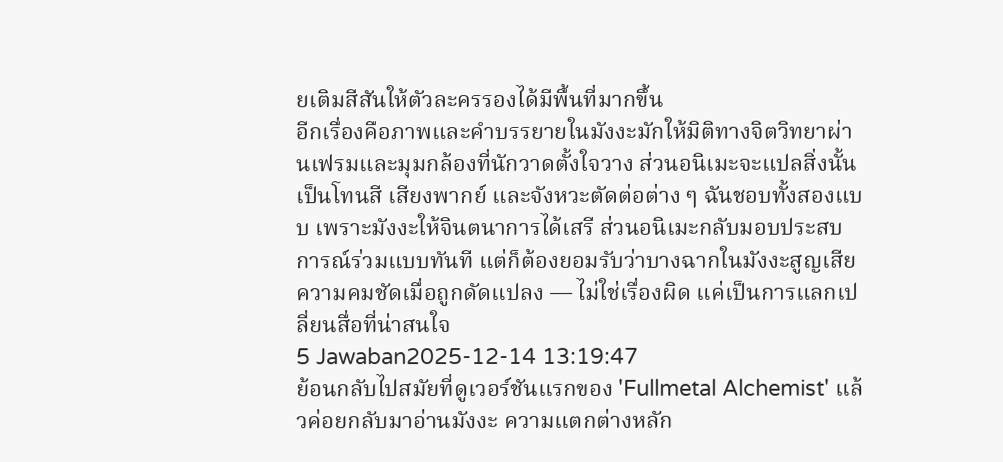ยเติมสีสันให้ตัวละครรองได้มีพื้นที่มากขึ้น
อีกเรื่องคือภาพและคำบรรยายในมังงะมักให้มิติทางจิตวิทยาผ่านเฟรมและมุมกล้องที่นักวาดตั้งใจวาง ส่วนอนิเมะจะแปลสิ่งนั้นเป็นโทนสี เสียงพากย์ และจังหวะตัดต่อต่าง ๆ ฉันชอบทั้งสองแบบ เพราะมังงะให้จินตนาการได้เสรี ส่วนอนิเมะกลับมอบประสบการณ์ร่วมแบบทันที แต่ก็ต้องยอมรับว่าบางฉากในมังงะสูญเสียความคมชัดเมื่อถูกดัดแปลง — ไม่ใช่เรื่องผิด แค่เป็นการแลกเปลี่ยนสื่อที่น่าสนใจ
5 Jawaban2025-12-14 13:19:47
ย้อนกลับไปสมัยที่ดูเวอร์ชันแรกของ 'Fullmetal Alchemist' แล้วค่อยกลับมาอ่านมังงะ ความแตกต่างหลัก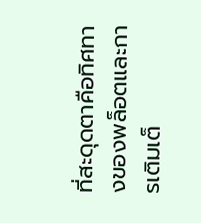ที่สะดุดตาคือทิศทางของพล็อตและการเติมเต็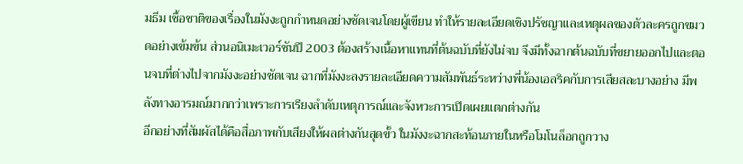มธีม เชื้อชาติของเรื่องในมังงะถูกกำหนดอย่างชัดเจนโดยผู้เขียน ทำให้รายละเอียดเชิงปรัชญาและเหตุผลของตัวละครถูกขมวดอย่างเข้มข้น ส่วนอนิเมะเวอร์ชันปี 2003 ต้องสร้างเนื้อหาแทนที่ต้นฉบับที่ยังไม่จบ จึงมีทั้งฉากต้นฉบับที่ขยายออกไปและตอนจบที่ต่างไปจากมังงะอย่างชัดเจน ฉากที่มังงะลงรายละเอียดความสัมพันธ์ระหว่างพี่น้องเอลริคกับการเสียสละบางอย่าง มีพลังทางอารมณ์มากกว่าเพราะการเรียงลำดับเหตุการณ์และจังหวะการเปิดเผยแตกต่างกัน
อีกอย่างที่สัมผัสได้คือสื่อภาพกับเสียงให้ผลต่างกันสุดขั้ว ในมังงะฉากสะท้อนภายในหรือโมโนล็อกถูกวาง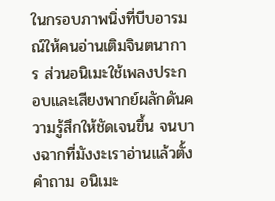ในกรอบภาพนิ่งที่บีบอารมณ์ให้คนอ่านเติมจินตนาการ ส่วนอนิเมะใช้เพลงประกอบและเสียงพากย์ผลักดันความรู้สึกให้ชัดเจนขึ้น จนบางฉากที่มังงะเราอ่านแล้วตั้งคำถาม อนิเมะ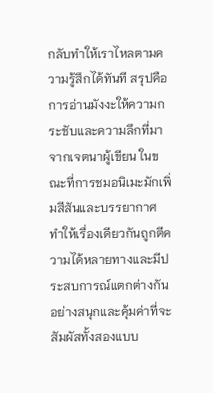กลับทำให้เราไหลตามความรู้สึกได้ทันที สรุปคือการอ่านมังงะให้ความกระชับและความลึกที่มาจากเจตนาผู้เขียน ในขณะที่การชมอนิเมะมักเพิ่มสีสันและบรรยากาศ ทำให้เรื่องเดียวกันถูกตีความได้หลายทางและมีประสบการณ์แตกต่างกันอย่างสนุกและคุ้มค่าที่จะสัมผัสทั้งสองแบบ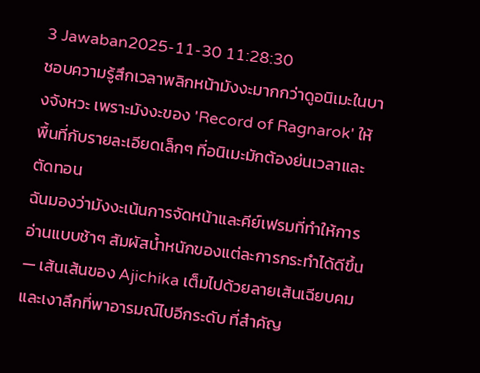3 Jawaban2025-11-30 11:28:30
ชอบความรู้สึกเวลาพลิกหน้ามังงะมากกว่าดูอนิเมะในบางจังหวะ เพราะมังงะของ 'Record of Ragnarok' ให้พื้นที่กับรายละเอียดเล็กๆ ที่อนิเมะมักต้องย่นเวลาและตัดทอน
ฉันมองว่ามังงะเน้นการจัดหน้าและคีย์เฟรมที่ทำให้การอ่านแบบช้าๆ สัมผัสน้ำหนักของแต่ละการกระทำได้ดีขึ้น — เส้นเส้นของ Ajichika เต็มไปด้วยลายเส้นเฉียบคมและเงาลึกที่พาอารมณ์ไปอีกระดับ ที่สำคัญ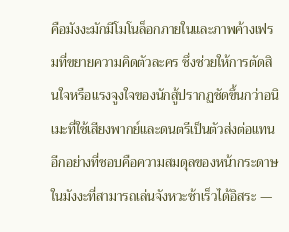คือมังงะมักมีโมโนล็อกภายในและภาพค้างเฟรมที่ขยายความคิดตัวละคร ซึ่งช่วยให้การตัดสินใจหรือแรงจูงใจของนักสู้ปรากฏชัดขึ้นกว่าอนิเมะที่ใช้เสียงพากย์และดนตรีเป็นตัวส่งต่อแทน
อีกอย่างที่ชอบคือความสมดุลของหน้ากระดาษในมังงะที่สามารถเล่นจังหวะช้าเร็วได้อิสระ —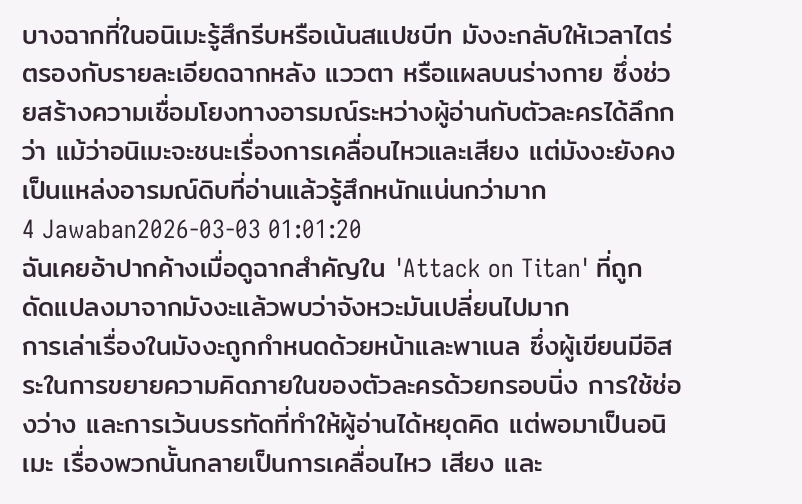บางฉากที่ในอนิเมะรู้สึกรีบหรือเน้นสแปชบีท มังงะกลับให้เวลาไตร่ตรองกับรายละเอียดฉากหลัง แววตา หรือแผลบนร่างกาย ซึ่งช่วยสร้างความเชื่อมโยงทางอารมณ์ระหว่างผู้อ่านกับตัวละครได้ลึกกว่า แม้ว่าอนิเมะจะชนะเรื่องการเคลื่อนไหวและเสียง แต่มังงะยังคงเป็นแหล่งอารมณ์ดิบที่อ่านแล้วรู้สึกหนักแน่นกว่ามาก
4 Jawaban2026-03-03 01:01:20
ฉันเคยอ้าปากค้างเมื่อดูฉากสำคัญใน 'Attack on Titan' ที่ถูกดัดแปลงมาจากมังงะแล้วพบว่าจังหวะมันเปลี่ยนไปมาก
การเล่าเรื่องในมังงะถูกกำหนดด้วยหน้าและพาเนล ซึ่งผู้เขียนมีอิสระในการขยายความคิดภายในของตัวละครด้วยกรอบนิ่ง การใช้ช่องว่าง และการเว้นบรรทัดที่ทำให้ผู้อ่านได้หยุดคิด แต่พอมาเป็นอนิเมะ เรื่องพวกนั้นกลายเป็นการเคลื่อนไหว เสียง และ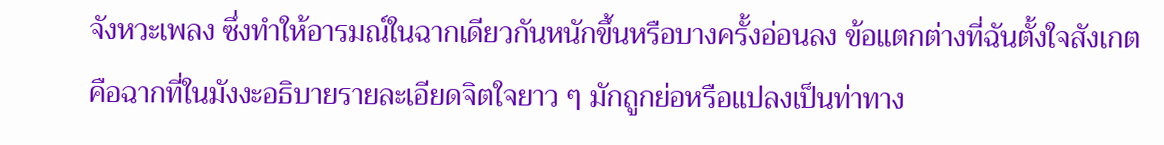จังหวะเพลง ซึ่งทำให้อารมณ์ในฉากเดียวกันหนักขึ้นหรือบางครั้งอ่อนลง ข้อแตกต่างที่ฉันตั้งใจสังเกตคือฉากที่ในมังงะอธิบายรายละเอียดจิตใจยาว ๆ มักถูกย่อหรือแปลงเป็นท่าทาง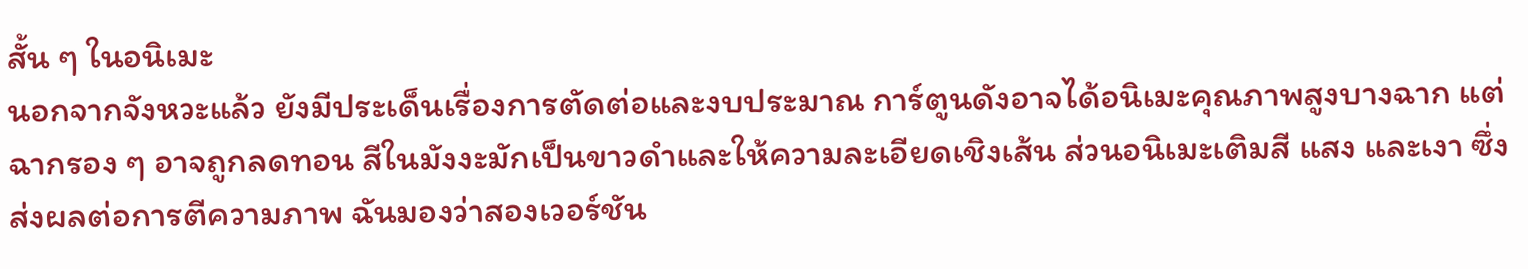สั้น ๆ ในอนิเมะ
นอกจากจังหวะแล้ว ยังมีประเด็นเรื่องการตัดต่อและงบประมาณ การ์ตูนดังอาจได้อนิเมะคุณภาพสูงบางฉาก แต่ฉากรอง ๆ อาจถูกลดทอน สีในมังงะมักเป็นขาวดำและให้ความละเอียดเชิงเส้น ส่วนอนิเมะเติมสี แสง และเงา ซึ่งส่งผลต่อการตีความภาพ ฉันมองว่าสองเวอร์ชัน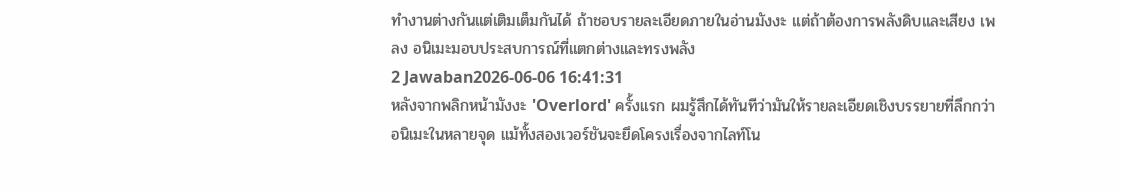ทำงานต่างกันแต่เติมเต็มกันได้ ถ้าชอบรายละเอียดภายในอ่านมังงะ แต่ถ้าต้องการพลังดิบและเสียง เพลง อนิเมะมอบประสบการณ์ที่แตกต่างและทรงพลัง
2 Jawaban2026-06-06 16:41:31
หลังจากพลิกหน้ามังงะ 'Overlord' ครั้งแรก ผมรู้สึกได้ทันทีว่ามันให้รายละเอียดเชิงบรรยายที่ลึกกว่าอนิเมะในหลายจุด แม้ทั้งสองเวอร์ชันจะยึดโครงเรื่องจากไลท์โน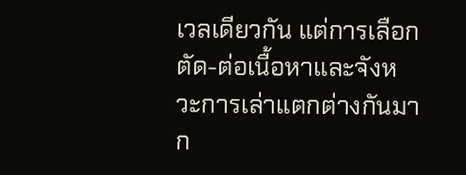เวลเดียวกัน แต่การเลือกตัด-ต่อเนื้อหาและจังหวะการเล่าแตกต่างกันมาก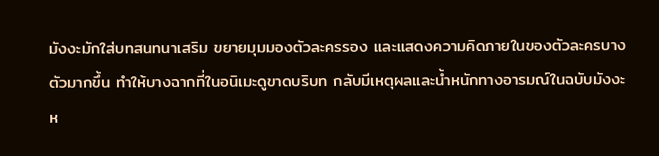มังงะมักใส่บทสนทนาเสริม ขยายมุมมองตัวละครรอง และแสดงความคิดภายในของตัวละครบางตัวมากขึ้น ทำให้บางฉากที่ในอนิเมะดูขาดบริบท กลับมีเหตุผลและน้ำหนักทางอารมณ์ในฉบับมังงะ
ห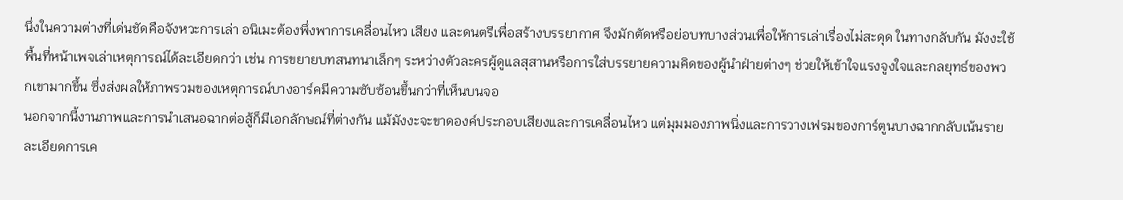นึ่งในความต่างที่เด่นชัดคือจังหวะการเล่า อนิเมะต้องพึ่งพาการเคลื่อนไหว เสียง และดนตรีเพื่อสร้างบรรยากาศ จึงมักตัดหรือย่อบทบางส่วนเพื่อให้การเล่าเรื่องไม่สะดุด ในทางกลับกัน มังงะใช้พื้นที่หน้าเพจเล่าเหตุการณ์ได้ละเอียดกว่า เช่น การขยายบทสนทนาเล็กๆ ระหว่างตัวละครผู้ดูแลสุสานหรือการใส่บรรยายความคิดของผู้นำฝ่ายต่างๆ ช่วยให้เข้าใจแรงจูงใจและกลยุทธ์ของพวกเขามากขึ้น ซึ่งส่งผลให้ภาพรวมของเหตุการณ์บางอาร์คมีความซับซ้อนขึ้นกว่าที่เห็นบนจอ
นอกจากนี้งานภาพและการนำเสนอฉากต่อสู้ก็มีเอกลักษณ์ที่ต่างกัน แม้มังงะจะขาดองค์ประกอบเสียงและการเคลื่อนไหว แต่มุมมองภาพนิ่งและการวางเฟรมของการ์ตูนบางฉากกลับเน้นรายละเอียดการเค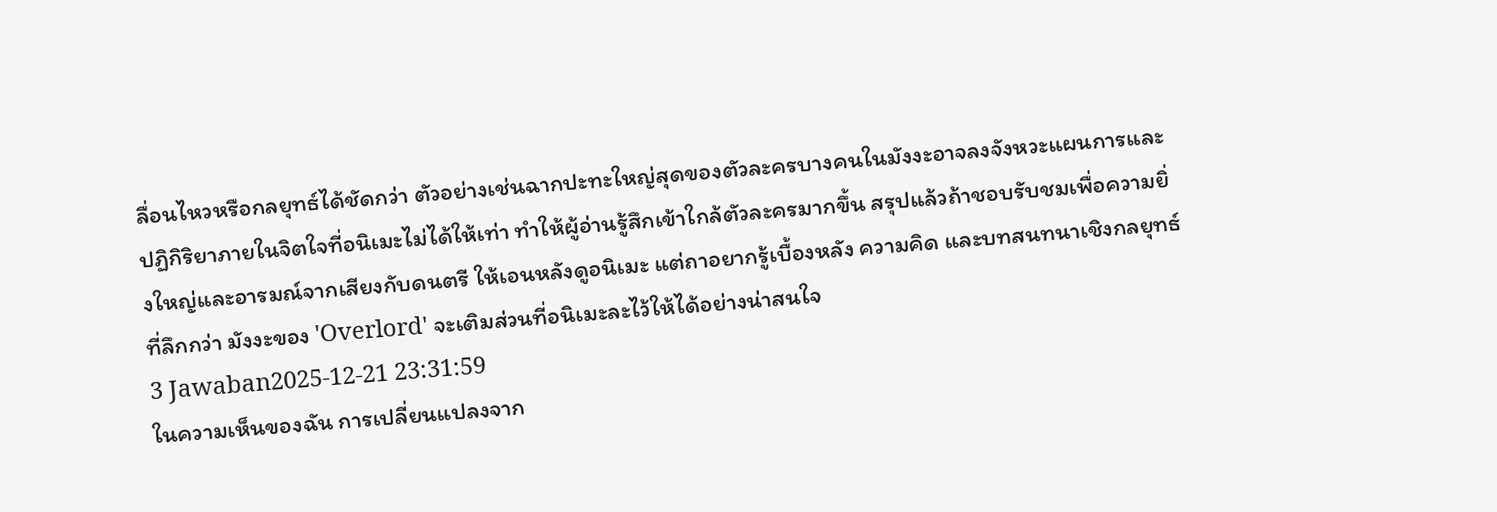ลื่อนไหวหรือกลยุทธ์ได้ชัดกว่า ตัวอย่างเช่นฉากปะทะใหญ่สุดของตัวละครบางคนในมังงะอาจลงจังหวะแผนการและปฏิกิริยาภายในจิตใจที่อนิเมะไม่ได้ให้เท่า ทำให้ผู้อ่านรู้สึกเข้าใกล้ตัวละครมากขึ้น สรุปแล้วถ้าชอบรับชมเพื่อความยิ่งใหญ่และอารมณ์จากเสียงกับดนตรี ให้เอนหลังดูอนิเมะ แต่ถาอยากรู้เบื้องหลัง ความคิด และบทสนทนาเชิงกลยุทธ์ที่ลึกกว่า มังงะของ 'Overlord' จะเติมส่วนที่อนิเมะละไว้ให้ได้อย่างน่าสนใจ
3 Jawaban2025-12-21 23:31:59
ในความเห็นของฉัน การเปลี่ยนแปลงจาก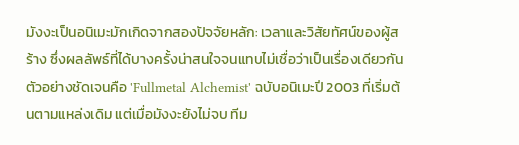มังงะเป็นอนิเมะมักเกิดจากสองปัจจัยหลัก: เวลาและวิสัยทัศน์ของผู้สร้าง ซึ่งผลลัพธ์ที่ได้บางครั้งน่าสนใจจนแทบไม่เชื่อว่าเป็นเรื่องเดียวกัน ตัวอย่างชัดเจนคือ 'Fullmetal Alchemist' ฉบับอนิเมะปี 2003 ที่เริ่มต้นตามแหล่งเดิม แต่เมื่อมังงะยังไม่จบ ทีม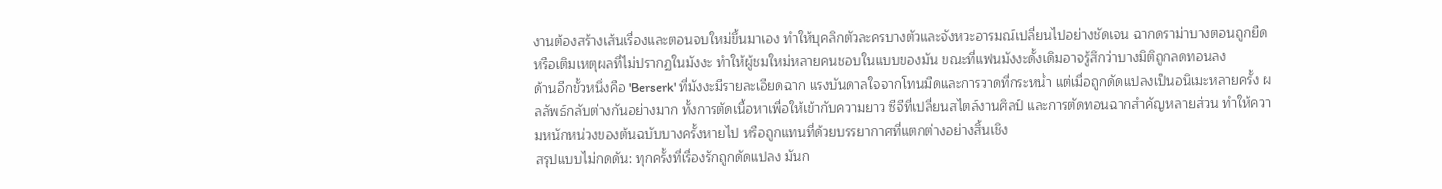งานต้องสร้างเส้นเรื่องและตอนจบใหม่ขึ้นมาเอง ทำให้บุคลิกตัวละครบางตัวและจังหวะอารมณ์เปลี่ยนไปอย่างชัดเจน ฉากดราม่าบางตอนถูกยืดหรือเติมเหตุผลที่ไม่ปรากฏในมังงะ ทำให้ผู้ชมใหม่หลายคนชอบในแบบของมัน ขณะที่แฟนมังงะดั้งเดิมอาจรู้สึกว่าบางมิติถูกลดทอนลง
ด้านอีกขั้วหนึ่งคือ 'Berserk' ที่มังงะมีรายละเอียดฉาก แรงบันดาลใจจากโทนมืดและการวาดที่กระหน่ำ แต่เมื่อถูกดัดแปลงเป็นอนิเมะหลายครั้ง ผลลัพธ์กลับต่างกันอย่างมาก ทั้งการตัดเนื้อหาเพื่อให้เข้ากับความยาว ซีจีที่เปลี่ยนสไตล์งานศิลป์ และการตัดทอนฉากสำคัญหลายส่วน ทำให้ความหนักหน่วงของต้นฉบับบางครั้งหายไป หรือถูกแทนที่ด้วยบรรยากาศที่แตกต่างอย่างสิ้นเชิง
สรุปแบบไม่กดดัน: ทุกครั้งที่เรื่องรักถูกดัดแปลง มันก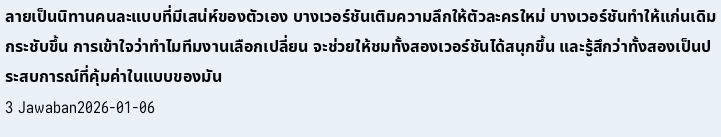ลายเป็นนิทานคนละแบบที่มีเสน่ห์ของตัวเอง บางเวอร์ชันเติมความลึกให้ตัวละครใหม่ บางเวอร์ชันทำให้แก่นเดิมกระชับขึ้น การเข้าใจว่าทำไมทีมงานเลือกเปลี่ยน จะช่วยให้ชมทั้งสองเวอร์ชันได้สนุกขึ้น และรู้สึกว่าทั้งสองเป็นประสบการณ์ที่คุ้มค่าในแบบของมัน
3 Jawaban2026-01-06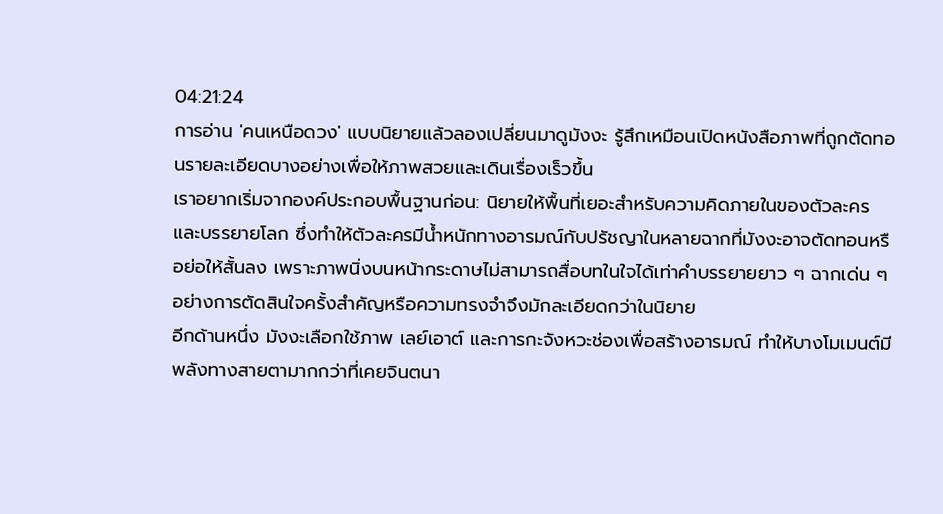04:21:24
การอ่าน 'คนเหนือดวง' แบบนิยายแล้วลองเปลี่ยนมาดูมังงะ รู้สึกเหมือนเปิดหนังสือภาพที่ถูกตัดทอนรายละเอียดบางอย่างเพื่อให้ภาพสวยและเดินเรื่องเร็วขึ้น
เราอยากเริ่มจากองค์ประกอบพื้นฐานก่อน: นิยายให้พื้นที่เยอะสำหรับความคิดภายในของตัวละครและบรรยายโลก ซึ่งทำให้ตัวละครมีน้ำหนักทางอารมณ์กับปรัชญาในหลายฉากที่มังงะอาจตัดทอนหรือย่อให้สั้นลง เพราะภาพนิ่งบนหน้ากระดาษไม่สามารถสื่อบทในใจได้เท่าคำบรรยายยาว ๆ ฉากเด่น ๆ อย่างการตัดสินใจครั้งสำคัญหรือความทรงจำจึงมักละเอียดกว่าในนิยาย
อีกด้านหนึ่ง มังงะเลือกใช้ภาพ เลย์เอาต์ และการกะจังหวะช่องเพื่อสร้างอารมณ์ ทำให้บางโมเมนต์มีพลังทางสายตามากกว่าที่เคยจินตนา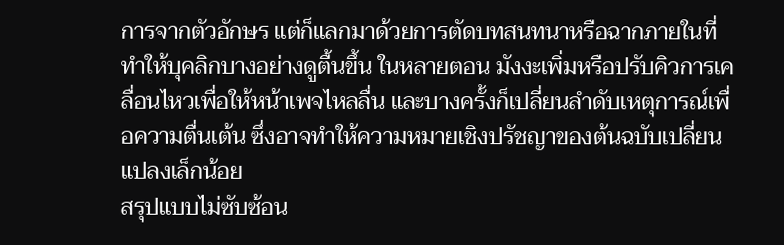การจากตัวอักษร แต่ก็แลกมาด้วยการตัดบทสนทนาหรือฉากภายในที่ทำให้บุคลิกบางอย่างดูตื้นขึ้น ในหลายตอน มังงะเพิ่มหรือปรับคิวการเคลื่อนไหวเพื่อให้หน้าเพจไหลลื่น และบางครั้งก็เปลี่ยนลำดับเหตุการณ์เพื่อความตื่นเต้น ซึ่งอาจทำให้ความหมายเชิงปรัชญาของต้นฉบับเปลี่ยนแปลงเล็กน้อย
สรุปแบบไม่ซับซ้อน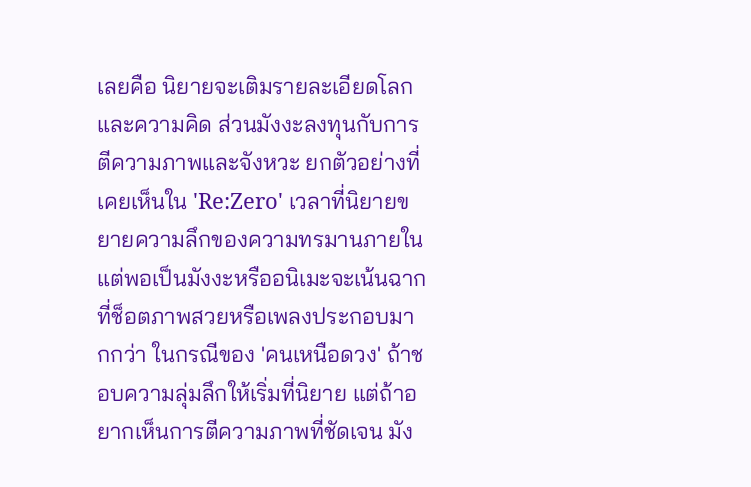เลยคือ นิยายจะเติมรายละเอียดโลกและความคิด ส่วนมังงะลงทุนกับการตีความภาพและจังหวะ ยกตัวอย่างที่เคยเห็นใน 'Re:Zero' เวลาที่นิยายขยายความลึกของความทรมานภายใน แต่พอเป็นมังงะหรืออนิเมะจะเน้นฉากที่ช็อตภาพสวยหรือเพลงประกอบมากกว่า ในกรณีของ 'คนเหนือดวง' ถ้าชอบความลุ่มลึกให้เริ่มที่นิยาย แต่ถ้าอยากเห็นการตีความภาพที่ชัดเจน มัง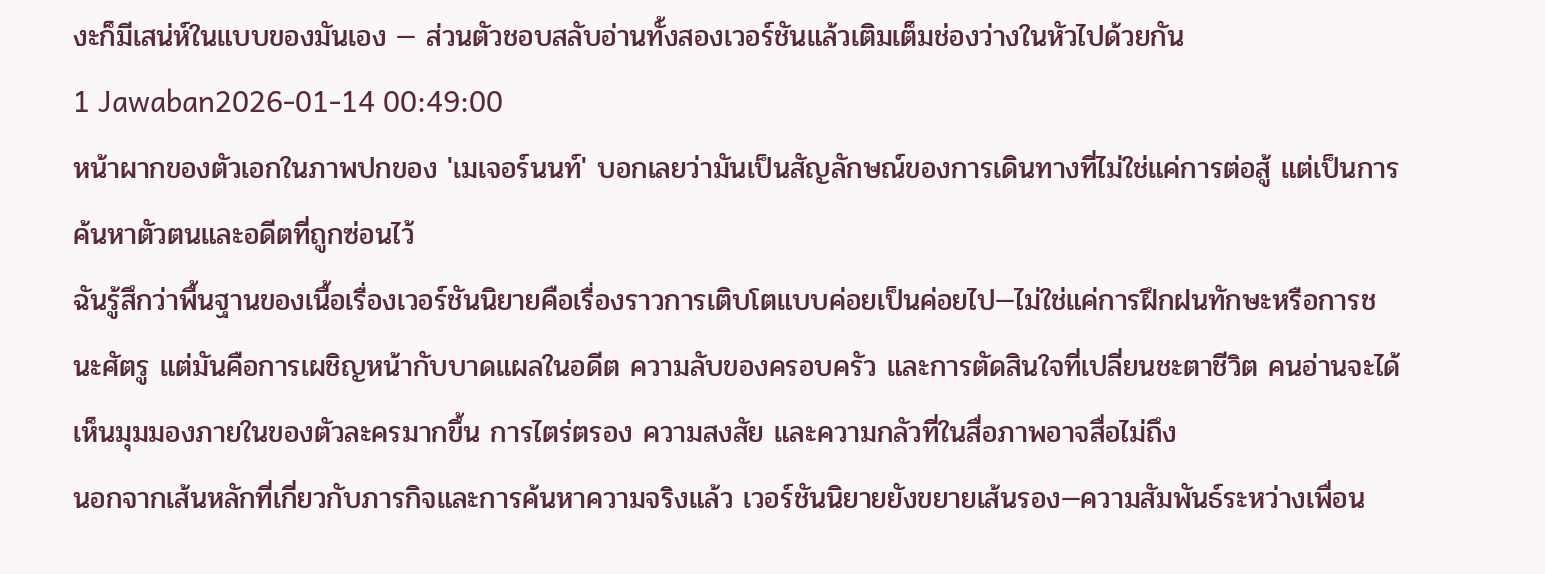งะก็มีเสน่ห์ในแบบของมันเอง — ส่วนตัวชอบสลับอ่านทั้งสองเวอร์ชันแล้วเติมเต็มช่องว่างในหัวไปด้วยกัน
1 Jawaban2026-01-14 00:49:00
หน้าผากของตัวเอกในภาพปกของ 'เมเจอร์นนท์' บอกเลยว่ามันเป็นสัญลักษณ์ของการเดินทางที่ไม่ใช่แค่การต่อสู้ แต่เป็นการค้นหาตัวตนและอดีตที่ถูกซ่อนไว้
ฉันรู้สึกว่าพื้นฐานของเนื้อเรื่องเวอร์ชันนิยายคือเรื่องราวการเติบโตแบบค่อยเป็นค่อยไป—ไม่ใช่แค่การฝึกฝนทักษะหรือการชนะศัตรู แต่มันคือการเผชิญหน้ากับบาดแผลในอดีต ความลับของครอบครัว และการตัดสินใจที่เปลี่ยนชะตาชีวิต คนอ่านจะได้เห็นมุมมองภายในของตัวละครมากขึ้น การไตร่ตรอง ความสงสัย และความกลัวที่ในสื่อภาพอาจสื่อไม่ถึง
นอกจากเส้นหลักที่เกี่ยวกับภารกิจและการค้นหาความจริงแล้ว เวอร์ชันนิยายยังขยายเส้นรอง—ความสัมพันธ์ระหว่างเพื่อน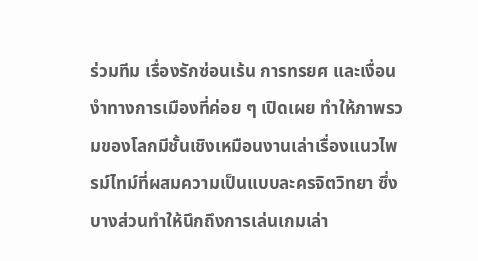ร่วมทีม เรื่องรักซ่อนเร้น การทรยศ และเงื่อนงำทางการเมืองที่ค่อย ๆ เปิดเผย ทำให้ภาพรวมของโลกมีชั้นเชิงเหมือนงานเล่าเรื่องแนวไพรม์ไทม์ที่ผสมความเป็นแบบละครจิตวิทยา ซึ่งบางส่วนทำให้นึกถึงการเล่นเกมเล่า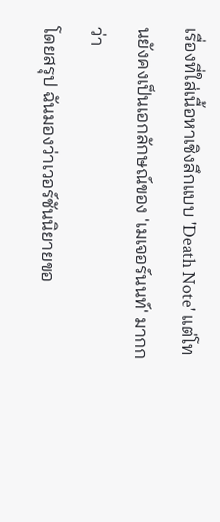เรื่องที่ใส่เนื้อหาเชิงลึกแบบ 'Death Note' แต่โทนยังคงเป็นเอกลักษณ์ของ 'เมเจอร์นนท์' มากกว่า
โดยสรุป ฉันมองว่าเวอร์ชันนิยายขอ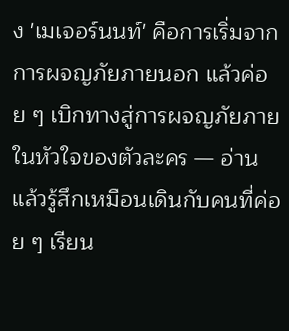ง 'เมเจอร์นนท์' คือการเริ่มจากการผจญภัยภายนอก แล้วค่อย ๆ เบิกทางสู่การผจญภัยภายในหัวใจของตัวละคร — อ่านแล้วรู้สึกเหมือนเดินกับคนที่ค่อย ๆ เรียน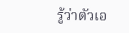รู้ว่าตัวเอ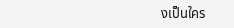งเป็นใคร